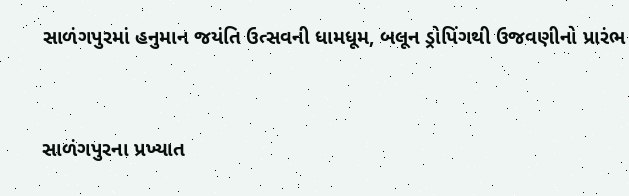સાળંગપુરમાં હનુમાન જયંતિ ઉત્સવની ધામધૂમ, બલૂન ડ્રોપિંગથી ઉજવણીનો પ્રારંભ


સાળંગપુરના પ્રખ્યાત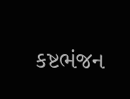કષ્ટભંજન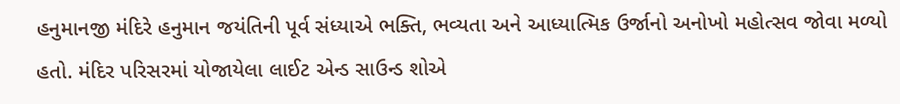હનુમાનજી મંદિરે હનુમાન જયંતિની પૂર્વ સંધ્યાએ ભક્તિ, ભવ્યતા અને આધ્યાત્મિક ઉર્જાનો અનોખો મહોત્સવ જોવા મળ્યો હતો. મંદિર પરિસરમાં યોજાયેલા લાઈટ એન્ડ સાઉન્ડ શોએ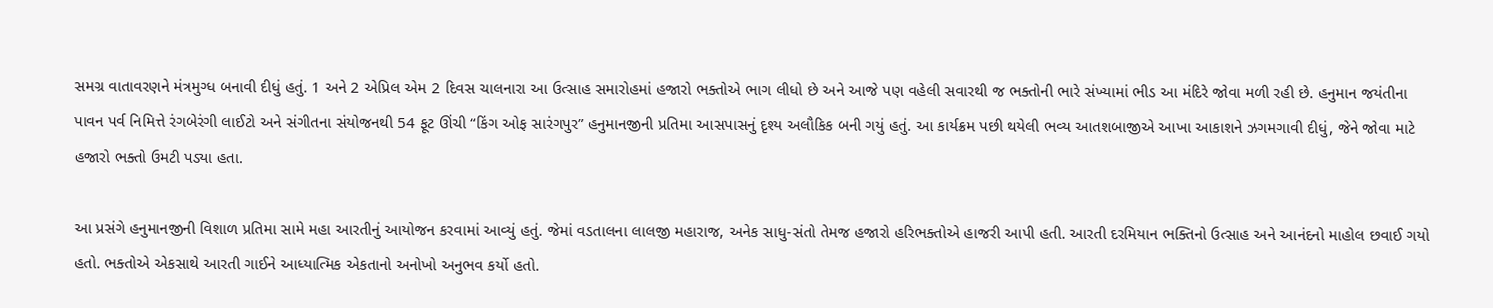સમગ્ર વાતાવરણને મંત્રમુગ્ધ બનાવી દીધું હતું. 1 અને 2 એપ્રિલ એમ 2 દિવસ ચાલનારા આ ઉત્સાહ સમારોહમાં હજારો ભક્તોએ ભાગ લીધો છે અને આજે પણ વહેલી સવારથી જ ભક્તોની ભારે સંખ્યામાં ભીડ આ મંદિરે જોવા મળી રહી છે. હનુમાન જયંતીના પાવન પર્વ નિમિત્તે રંગબેરંગી લાઈટો અને સંગીતના સંયોજનથી 54 ફૂટ ઊંચી “કિંગ ઓફ સારંગપુર” હનુમાનજીની પ્રતિમા આસપાસનું દૃશ્ય અલૌકિક બની ગયું હતું. આ કાર્યક્રમ પછી થયેલી ભવ્ય આતશબાજીએ આખા આકાશને ઝગમગાવી દીધું, જેને જોવા માટે હજારો ભક્તો ઉમટી પડ્યા હતા.

આ પ્રસંગે હનુમાનજીની વિશાળ પ્રતિમા સામે મહા આરતીનું આયોજન કરવામાં આવ્યું હતું. જેમાં વડતાલના લાલજી મહારાજ, અનેક સાધુ-સંતો તેમજ હજારો હરિભક્તોએ હાજરી આપી હતી. આરતી દરમિયાન ભક્તિનો ઉત્સાહ અને આનંદનો માહોલ છવાઈ ગયો હતો. ભક્તોએ એકસાથે આરતી ગાઈને આધ્યાત્મિક એકતાનો અનોખો અનુભવ કર્યો હતો.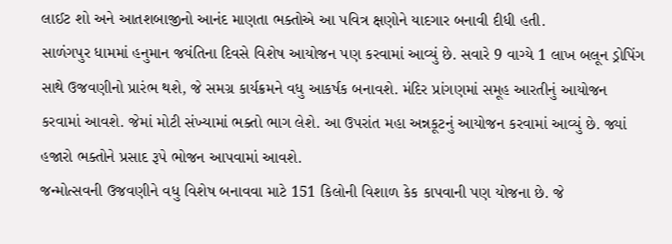લાઈટ શો અને આતશબાજીનો આનંદ માણતા ભક્તોએ આ પવિત્ર ક્ષણોને યાદગાર બનાવી દીધી હતી.
સાળંગપુર ધામમાં હનુમાન જયંતિના દિવસે વિશેષ આયોજન પણ કરવામાં આવ્યું છે. સવારે 9 વાગ્યે 1 લાખ બલૂન ડ્રોપિંગ સાથે ઉજવણીનો પ્રારંભ થશે, જે સમગ્ર કાર્યક્રમને વધુ આકર્ષક બનાવશે. મંદિર પ્રાંગણમાં સમૂહ આરતીનું આયોજન કરવામાં આવશે. જેમાં મોટી સંખ્યામાં ભક્તો ભાગ લેશે. આ ઉપરાંત મહા અન્નકૂટનું આયોજન કરવામાં આવ્યું છે. જ્યાં હજારો ભક્તોને પ્રસાદ રૂપે ભોજન આપવામાં આવશે.
જન્મોત્સવની ઉજવણીને વધુ વિશેષ બનાવવા માટે 151 કિલોની વિશાળ કેક કાપવાની પણ યોજના છે. જે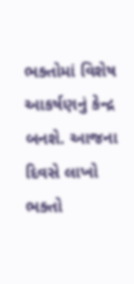ભક્તોમાં વિશેષ આકર્ષણનું કેન્દ્ર બનશે. આજના દિવસે લાખો ભક્તો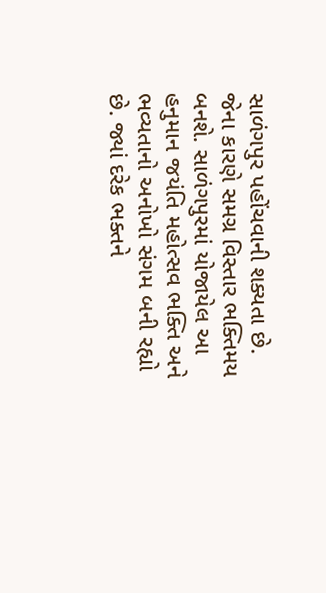સાળંગપુર પહોંચવાની શક્યતા છે. જેના કારણે સમગ્ર વિસ્તાર ભક્તિમય બનશે. સાળંગપુરમાં યોજાયેલ આ હનુમાન જયંતિ મહોત્સવ ભક્તિ અને ભવ્યતાનો અનોખો સંગમ બની રહ્યો છે. જ્યાં દરેક ભક્તને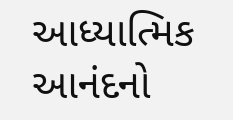આધ્યાત્મિક આનંદનો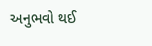અનુભવો થઈ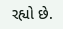રહ્યો છે.